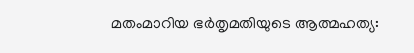മതംമാറിയ ഭര്‍തൃമതിയുടെ ആത്മഹത്യ: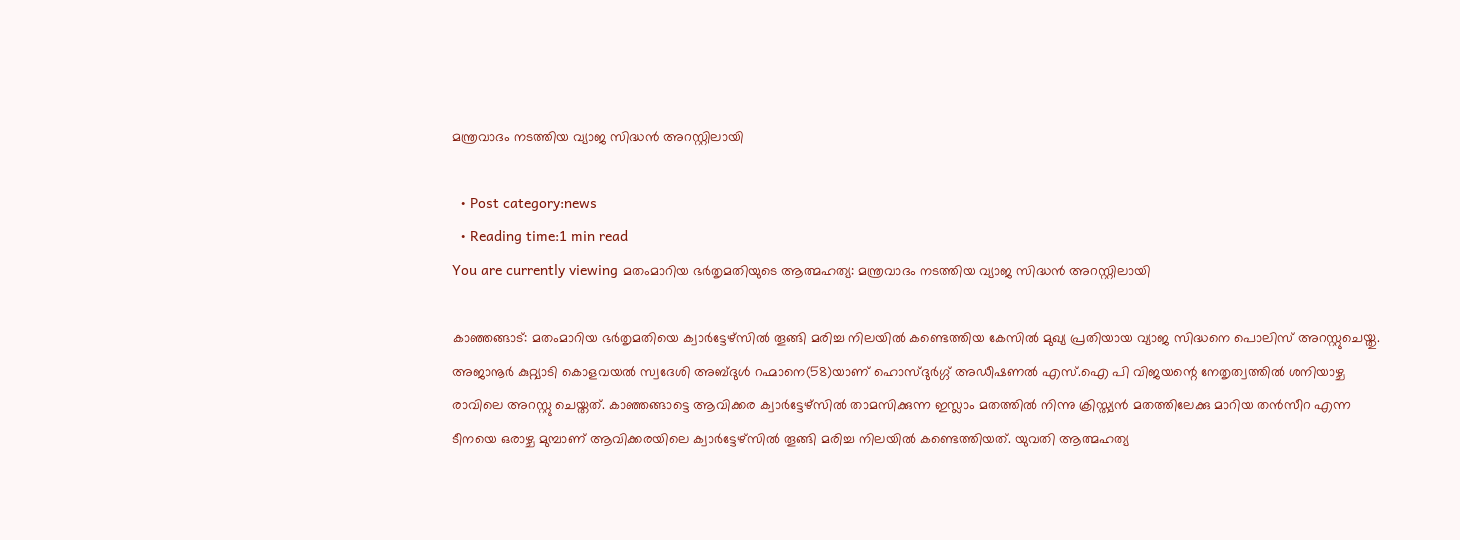മന്ത്രവാദം നടത്തിയ വ്യാജ സിദ്ധന്‍ അറസ്റ്റിലായി

  • Post category:news
  • Reading time:1 min read
You are currently viewing മതംമാറിയ ഭര്‍തൃമതിയുടെ ആത്മഹത്യ: മന്ത്രവാദം നടത്തിയ വ്യാജ സിദ്ധന്‍ അറസ്റ്റിലായി

കാഞ്ഞങ്ങാട്: മതംമാറിയ ഭര്‍തൃമതിയെ ക്വാര്‍ട്ടേഴ്സില്‍ തൂങ്ങി മരിച്ച നിലയില്‍ കണ്ടെത്തിയ കേസില്‍ മുഖ്യ പ്രതിയായ വ്യാജ സിദ്ധനെ പൊലിസ് അറസ്റ്റുചെയ്തു. അജാനൂര്‍ കുറ്റ്യാടി കൊളവയല്‍ സ്വദേശി അബ്ദുള്‍ റഹ്മാനെ(58)യാണ് ഹൊസ്ദുര്‍ഗ്ഗ് അഡീഷണല്‍ എസ്.ഐ പി വിജയന്റെ നേതൃത്വത്തില്‍ ശനിയാഴ്ച രാവിലെ അറസ്റ്റു ചെയ്തത്. കാഞ്ഞങ്ങാട്ടെ ആവിക്കര ക്വാര്‍ട്ടേഴ്സില്‍ താമസിക്കുന്ന ഇസ്ലാം മതത്തില്‍ നിന്നു ക്രിസ്ത്യന്‍ മതത്തിലേക്കു മാറിയ തന്‍സീറ എന്ന ടീനയെ ഒരാഴ്ച മുമ്പാണ് ആവിക്കരയിലെ ക്വാര്‍ട്ടേഴ്സില്‍ തൂങ്ങി മരിച്ച നിലയില്‍ കണ്ടെത്തിയത്. യുവതി ആത്മഹത്യ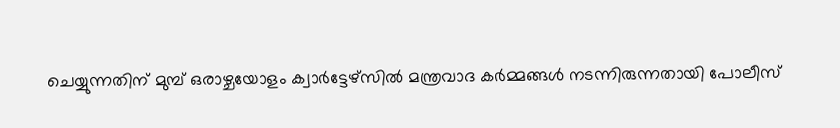ചെയ്യുന്നതിന് മുമ്പ് ഒരാഴ്ചയോളം ക്വാര്‍ട്ടേഴ്സില്‍ മന്ത്രവാദ കര്‍മ്മങ്ങള്‍ നടന്നിരുന്നതായി പോലീസ്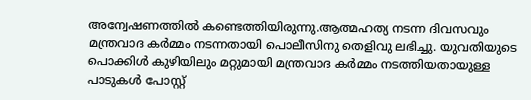അന്വേഷണത്തില്‍ കണ്ടെത്തിയിരുന്നു.ആത്മഹത്യ നടന്ന ദിവസവും മന്ത്രവാദ കര്‍മ്മം നടന്നതായി പൊലീസിനു തെളിവു ലഭിച്ചു. യുവതിയുടെ പൊക്കിള്‍ കുഴിയിലും മറ്റുമായി മന്ത്രവാദ കര്‍മ്മം നടത്തിയതായുള്ള പാടുകള്‍ പോസ്റ്റ്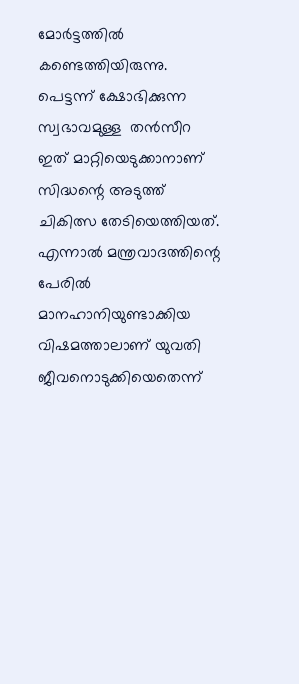മോര്‍ട്ടത്തില്‍ കണ്ടെത്തിയിരുന്നു. പെട്ടന്ന് ക്ഷോഭിക്കുന്ന സ്വഭാവമുള്ള  തന്‍സീറ ഇത് മാറ്റിയെടുക്കാനാണ് സിദ്ധന്റെ അടുത്ത് ചികിത്സ തേടിയെത്തിയത്. എന്നാല്‍ മന്ത്രവാദത്തിന്റെ പേരില്‍ മാനഹാനിയുണ്ടാക്കിയ വിഷമത്താലാണ് യുവതി ജീവനൊടുക്കിയെതെന്ന്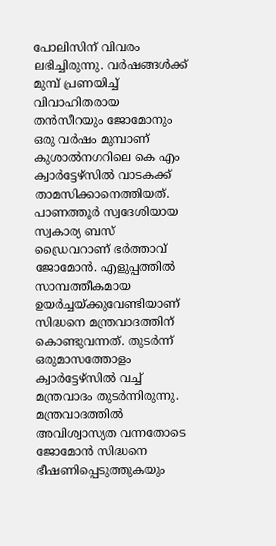പോലിസിന് വിവരം ലഭിച്ചിരുന്നു. വര്‍ഷങ്ങള്‍ക്ക് മുമ്പ് പ്രണയിച്ച് വിവാഹിതരായ തന്‍സീറയും ജോമോനും ഒരു വര്‍ഷം മുമ്പാണ് കുശാല്‍നഗറിലെ കെ എം ക്വാര്‍ട്ടേഴ്സില്‍ വാടകക്ക് താമസിക്കാനെത്തിയത്. പാണത്തൂര്‍ സ്വദേശിയായ സ്വകാര്യ ബസ് ഡ്രൈവറാണ് ഭര്‍ത്താവ് ജോമോന്‍. എളുപ്പത്തില്‍ സാമ്പത്തീകമായ ഉയര്‍ച്ചയ്ക്കുവേണ്ടിയാണ് സിദ്ധനെ മന്ത്രവാദത്തിന് കൊണ്ടുവന്നത്. തുടര്‍ന്ന് ഒരുമാസത്തോളം ക്വാര്‍ട്ടേഴ്സില്‍ വച്ച് മന്ത്രവാദം തുടര്‍ന്നിരുന്നു. മന്ത്രവാദത്തില്‍ അവിശ്വാസ്യത വന്നതോടെ ജോമോന്‍ സിദ്ധനെ ഭീഷണിപ്പെടുത്തുകയും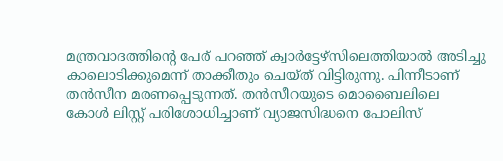മന്ത്രവാദത്തിന്റെ പേര് പറഞ്ഞ് ക്വാര്‍ട്ടേഴ്സിലെത്തിയാല്‍ അടിച്ചു കാലൊടിക്കുമെന്ന് താക്കീതും ചെയ്ത് വിട്ടിരുന്നു. പിന്നീടാണ് തന്‍സീന മരണപ്പെടുന്നത്. തന്‍സീറയുടെ മൊബൈലിലെ കോള്‍ ലിസ്റ്റ് പരിശോധിച്ചാണ് വ്യാജസിദ്ധനെ പോലിസ്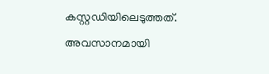കസ്റ്റഡിയിലെടുത്തത്. അവസാനമായി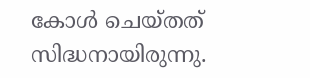കോള്‍ ചെയ്തത് സിദ്ധനായിരുന്നു.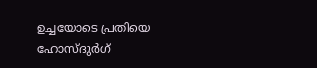ഉച്ചയോടെ പ്രതിയെ ഹോസ്ദുര്‍ഗ്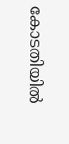കോടതിയില്‍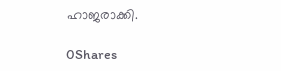ഹാജരാക്കി.

0Shares